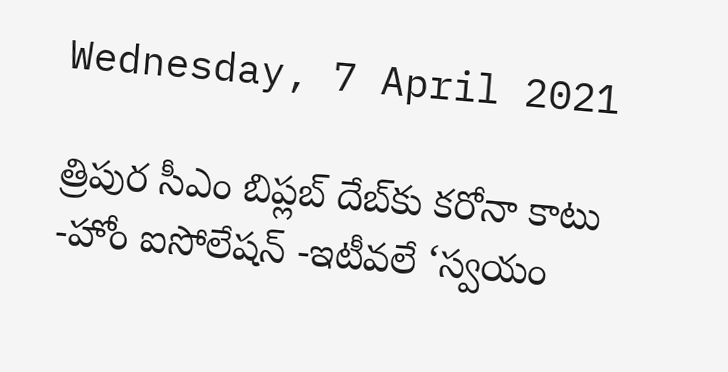Wednesday, 7 April 2021

త్రిపుర సీఎం బిప్లబ్ దేబ్‌కు కరోనా కాటు -హోం ఐసోలేషన్‌ -ఇటీవలే ‘స్వయం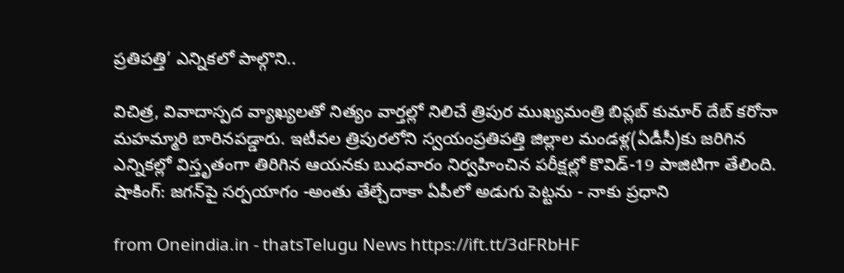ప్రతిపత్తి’ ఎన్నికలో పాల్గొని..

విచిత్ర, వివాదాస్పద వ్యాఖ్యలతో నిత్యం వార్తల్లో నిలిచే త్రిపుర ముఖ్యమంత్రి బిప్లబ్ కుమార్ దేబ్ కరోనా మహమ్మారి బారినపడ్డారు. ఇటీవల త్రిపురలోని స్వయంప్రతిపత్తి జిల్లాల మండళ్ల(ఏడీసీ)కు జరిగిన ఎన్నికల్లో విస్తృతంగా తిరిగిన ఆయనకు బుధవారం నిర్వహించిన పరీక్షల్లో కొవిడ్-19 పాజిటిగా తేలింది. షాకింగ్: జగన్‌పై సర్పయాగం -అంతు తేల్చేదాకా ఏపీలో అడుగు పెట్టను - నాకు ప్రధాని

from Oneindia.in - thatsTelugu News https://ift.tt/3dFRbHF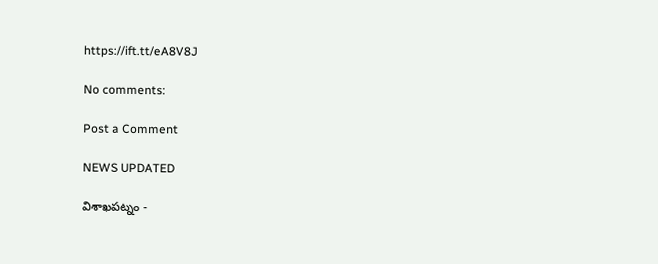https://ift.tt/eA8V8J

No comments:

Post a Comment

NEWS UPDATED

విశాఖపట్నం -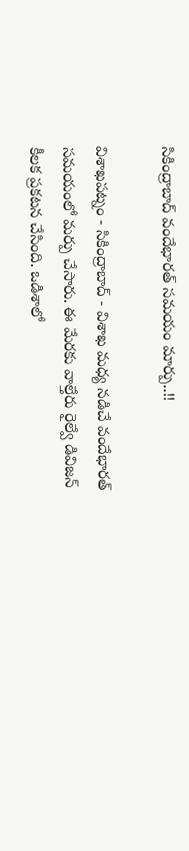సికింద్రాబాద్ వందేభారత్ సమయం మార్పు..!!

విశాఖపట్నం - సికింద్రాబాద్ - విశాఖ మధ్య నడిచే వందేభారత్ సమయంలో మర్పు చేసారు. ఈ మేరకు వాల్తేరు రైల్వే డివిజన్ కీలక ప్రకటన చేసింది. ఒడిశాలో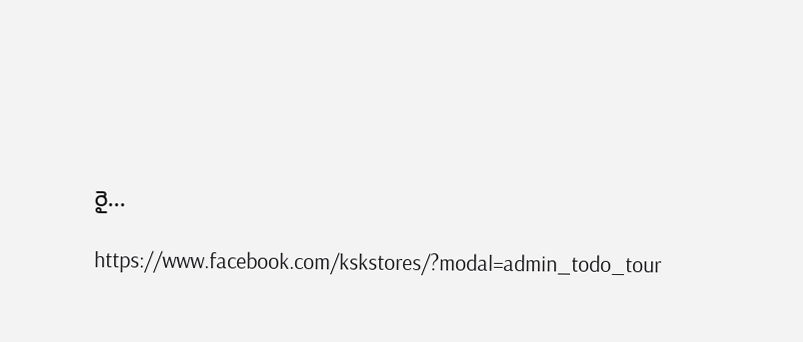రై...

https://www.facebook.com/kskstores/?modal=admin_todo_tour